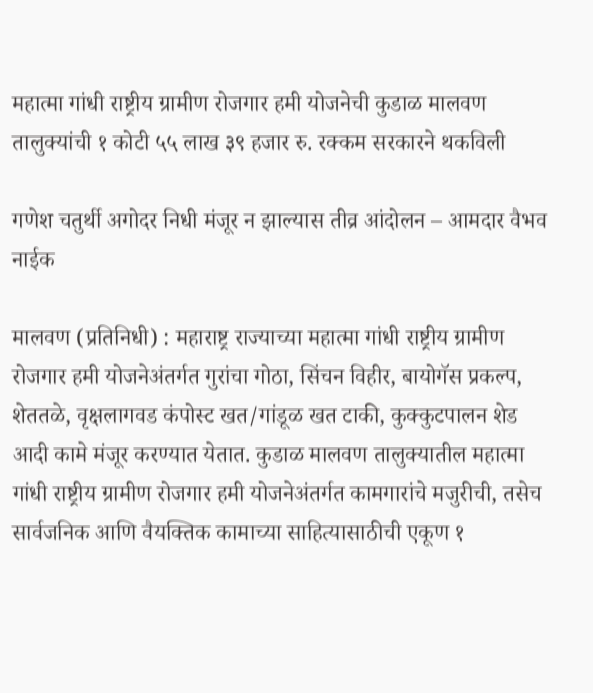महात्मा गांधी राष्ट्रीय ग्रामीण रोजगार हमी योजनेची कुडाळ मालवण तालुक्यांची १ कोटी ५५ लाख ३९ हजार रु. रक्कम सरकारने थकविली

गणेश चतुर्थी अगोदर निधी मंजूर न झाल्यास तीव्र आंदोलन – आमदार वैभव नाईक

मालवण (प्रतिनिधी) : महाराष्ट्र राज्याच्या महात्मा गांधी राष्ट्रीय ग्रामीण रोजगार हमी योजनेअंतर्गत गुरांचा गोठा, सिंचन विहीर, बायोगॅस प्रकल्प, शेततळे, वृक्षलागवड कंपोस्ट खत/गांडूळ खत टाकी, कुक्कुटपालन शेड आदी कामे मंजूर करण्यात येतात. कुडाळ मालवण तालुक्यातील महात्मा गांधी राष्ट्रीय ग्रामीण रोजगार हमी योजनेअंतर्गत कामगारांचे मजुरीची, तसेच सार्वजनिक आणि वैयक्तिक कामाच्या साहित्यासाठीची एकूण १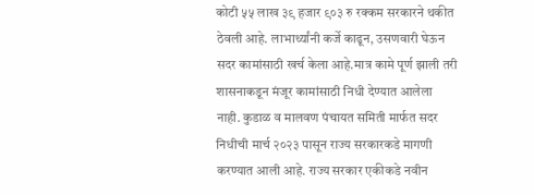कोटी ५५ लाख ३९ हजार ९०३ रु रक्कम सरकारने थकीत ठेवली आहे. लाभार्थ्यांनी कर्जे काढून, उसणवारी घेऊन सदर कामांसाठी खर्च केला आहे.मात्र कामे पूर्ण झाली तरी शासनाकडून मंजूर कामांसाठी निधी देण्यात आलेला नाही. कुडाळ व मालवण पंचायत समिती मार्फत सदर निधीची मार्च २०२३ पासून राज्य सरकारकडे मागणी करण्यात आली आहे. राज्य सरकार एकीकडे नवीन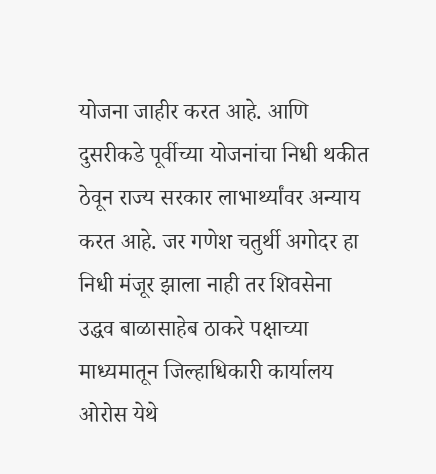योजना जाहीर करत आहे. आणि दुसरीकडे पूर्वीच्या योजनांचा निधी थकीत ठेवून राज्य सरकार लाभार्थ्यांवर अन्याय करत आहे. जर गणेश चतुर्थी अगोदर हा निधी मंजूर झाला नाही तर शिवसेना उद्धव बाळासाहेब ठाकरे पक्षाच्या माध्यमातून जिल्हाधिकारी कार्यालय ओरोस येथे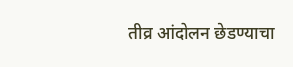तीव्र आंदोलन छेडण्याचा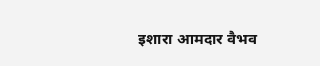इशारा आमदार वैभव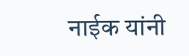नाईक यांनी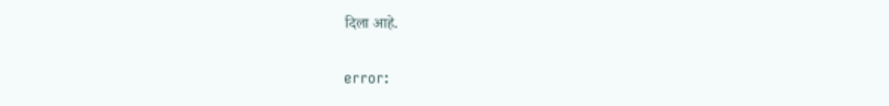दिला आहे.

error: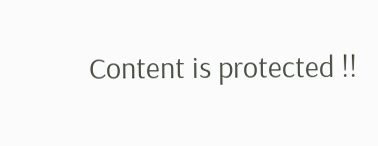Content is protected !!